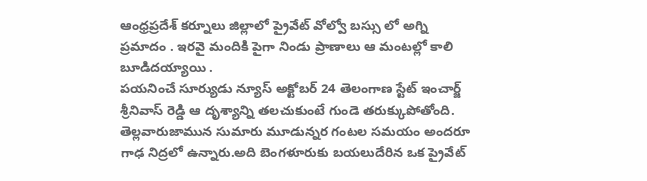ఆంధ్రప్రదేశ్ కర్నూలు జిల్లాలో ప్రైవేట్ వోల్వో బస్సు లో అగ్ని ప్రమాదం . ఇరవై మందికి పైగా నిండు ప్రాణాలు ఆ మంటల్లో కాలి బూడిదయ్యాయి .
పయనించే సూర్యుడు న్యూస్ అక్టోబర్ 24 తెలంగాణ స్టేట్ ఇంచార్జ్ శ్రీనివాస్ రెడ్డి ఆ దృశ్యాన్ని తలచుకుంటే గుండె తరుక్కుపోతోంది. తెల్లవారుజామున సుమారు మూడున్నర గంటల సమయం అందరూ గాఢ నిద్రలో ఉన్నారు.అది బెంగళూరుకు బయలుదేరిన ఒక ప్రైవేట్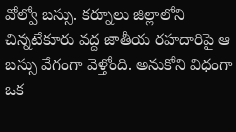వోల్వో బస్సు. కర్నూలు జిల్లాలోని చిన్నటేకూరు వద్ద జాతీయ రహదారిపై ఆ బస్సు వేగంగా వెళ్తోంది. అనుకోని విధంగా ఒక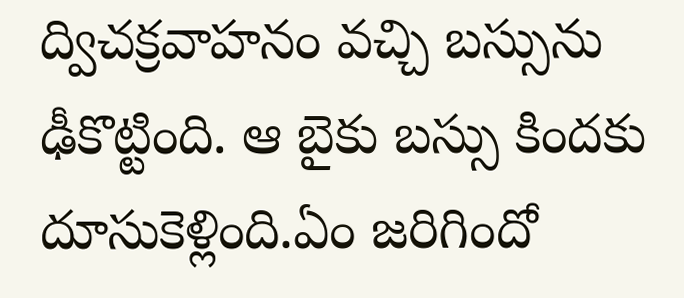ద్విచక్రవాహనం వచ్చి బస్సును ఢీకొట్టింది. ఆ బైకు బస్సు కిందకు దూసుకెళ్లింది.ఏం జరిగిందో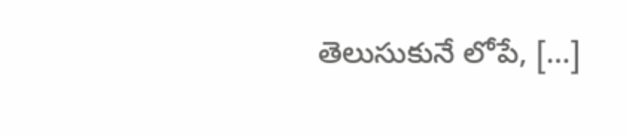తెలుసుకునే లోపే, […]